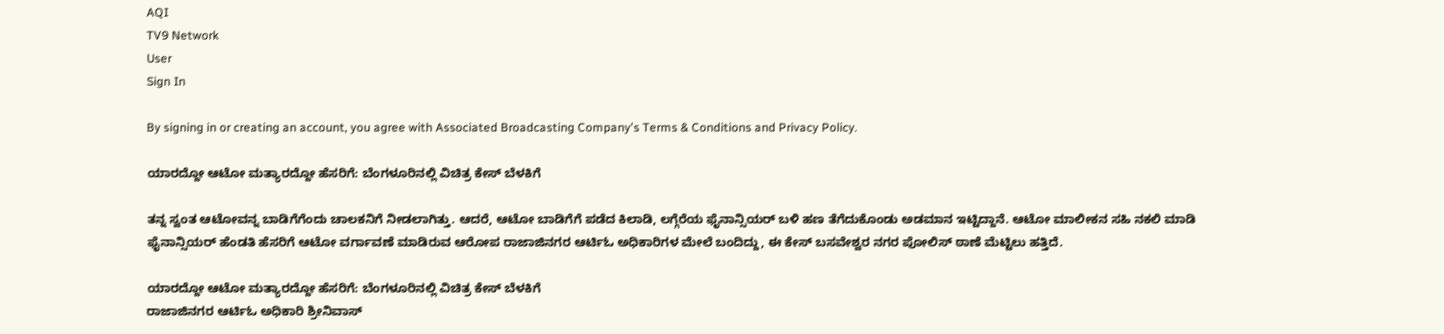AQI
TV9 Network
User
Sign In

By signing in or creating an account, you agree with Associated Broadcasting Company's Terms & Conditions and Privacy Policy.

ಯಾರದ್ದೋ ಆಟೋ ಮತ್ಯಾರದ್ದೋ ಹೆಸರಿಗೆ: ಬೆಂಗಳೂರಿನಲ್ಲಿ ವಿಚಿತ್ರ ಕೇಸ್ ಬೆಳಕಿಗೆ

ತನ್ನ ಸ್ವಂತ ಆಟೋವನ್ನ ಬಾಡಿಗೆಗೆಂದು ಚಾಲಕನಿಗೆ ನೀಡಲಾಗಿತ್ತು. ಆದರೆ, ಆಟೋ ಬಾಡಿಗೆಗೆ ಪಡೆದ ಕಿಲಾಡಿ, ಲಗ್ಗೆರೆಯ ಫೈ‌ನಾನ್ಸಿಯರ್ ಬಳಿ ಹಣ ತೆಗೆದುಕೊಂಡು ಅಡಮಾನ ‌ಇಟ್ಟಿದ್ದಾನೆ. ಆಟೋ ಮಾಲೀಕನ ಸಹಿ ನಕಲಿ ಮಾಡಿ ಫೈನಾನ್ಸಿಯರ್ ಹೆಂಡತಿ ಹೆಸರಿಗೆ ಆಟೋ ವರ್ಗಾವಣೆ ಮಾಡಿರುವ ಆರೋಪ ರಾಜಾಜಿನಗರ ಆರ್ಟಿಓ ಅಧಿಕಾರಿಗಳ ಮೇಲೆ ಬಂದಿದ್ದು, ಈ ಕೇಸ್ ಬಸವೇಶ್ವರ ನಗರ ಪೋಲಿಸ್ ಠಾಣೆ ಮೆಟ್ಟಿಲು ಹತ್ತಿದೆ.

ಯಾರದ್ದೋ ಆಟೋ ಮತ್ಯಾರದ್ದೋ ಹೆಸರಿಗೆ: ಬೆಂಗಳೂರಿನಲ್ಲಿ ವಿಚಿತ್ರ ಕೇಸ್ ಬೆಳಕಿಗೆ
ರಾಜಾಜಿನಗರ ಆರ್ಟಿಓ ಅಧಿಕಾರಿ ಶ್ರೀನಿವಾಸ್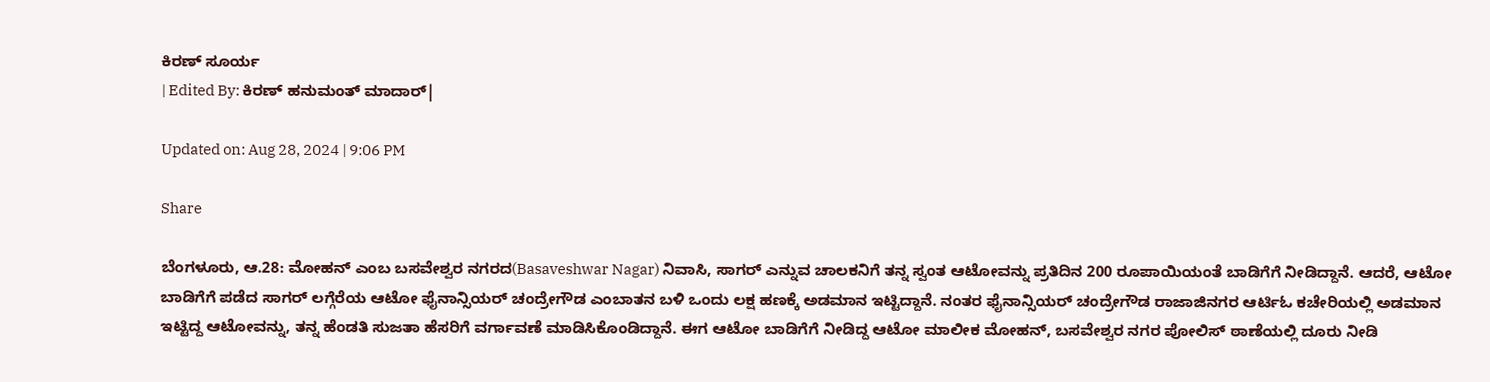ಕಿರಣ್ ಸೂರ್ಯ
| Edited By: ಕಿರಣ್ ಹನುಮಂತ್ ಮಾದಾರ್|

Updated on: Aug 28, 2024 | 9:06 PM

Share

ಬೆಂಗಳೂರು, ಆ.28: ಮೋಹನ್ ಎಂಬ ಬಸವೇಶ್ವರ ನಗರದ(Basaveshwar Nagar) ನಿವಾಸಿ, ಸಾಗರ್ ಎನ್ನುವ ಚಾಲಕನಿಗೆ ತನ್ನ ಸ್ವಂತ ಆಟೋವನ್ನು ಪ್ರತಿದಿನ 200 ರೂಪಾಯಿಯಂತೆ ಬಾಡಿಗೆಗೆ ನೀಡಿದ್ದಾನೆ. ಆದರೆ, ಆಟೋ ಬಾಡಿಗೆಗೆ ಪಡೆದ ಸಾಗರ್ ಲಗ್ಗೆರೆಯ ಆಟೋ ಫೈನಾನ್ಸಿಯರ್ ಚಂದ್ರೇಗೌಡ ಎಂಬಾತನ ಬಳಿ ಒಂದು ಲಕ್ಷ ಹಣಕ್ಕೆ ಅಡಮಾನ ಇಟ್ಟಿದ್ದಾನೆ. ನಂತರ ಫೈನಾನ್ಸಿಯರ್ ಚಂದ್ರೇಗೌಡ ರಾಜಾಜಿನಗರ ಆರ್ಟಿಓ ಕಚೇರಿಯಲ್ಲಿ ಅಡಮಾನ ಇಟ್ಟಿದ್ದ ಆಟೋವನ್ನು, ತನ್ನ ಹೆಂಡತಿ ಸುಜತಾ ಹೆಸರಿಗೆ ವರ್ಗಾವಣೆ ಮಾಡಿಸಿಕೊಂಡಿದ್ದಾನೆ. ಈಗ ಆಟೋ ಬಾಡಿಗೆಗೆ ನೀಡಿದ್ದ ಆಟೋ ಮಾಲೀಕ ಮೋಹನ್, ಬಸವೇಶ್ವರ ನಗರ ಪೋಲಿಸ್ ಠಾಣೆಯಲ್ಲಿ ದೂರು ನೀಡಿ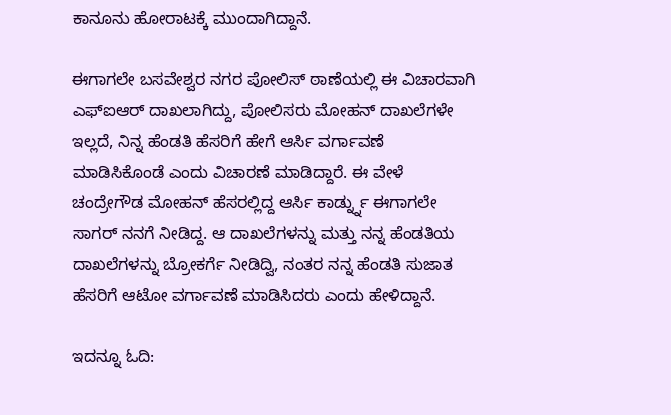ಕಾನೂನು ಹೋರಾಟಕ್ಕೆ ಮುಂದಾಗಿದ್ದಾನೆ.

ಈಗಾಗಲೇ ಬಸವೇಶ್ವರ ನಗರ ಪೋಲಿಸ್ ಠಾಣೆಯಲ್ಲಿ ಈ ವಿಚಾರವಾಗಿ ಎಫ್ಐಆರ್ ದಾಖಲಾಗಿದ್ದು, ಪೋಲಿಸರು ಮೋಹನ್ ದಾಖಲೆಗಳೇ ಇಲ್ಲದೆ, ನಿನ್ನ ಹೆಂಡತಿ ಹೆಸರಿಗೆ ಹೇಗೆ ಆರ್ಸಿ ವರ್ಗಾವಣೆ ಮಾಡಿಸಿಕೊಂಡೆ ಎಂದು ವಿಚಾರಣೆ ಮಾಡಿದ್ದಾರೆ. ಈ ವೇಳೆ ಚಂದ್ರೇಗೌಡ ಮೋಹನ್ ಹೆಸರಲ್ಲಿದ್ದ ಆರ್ಸಿ ಕಾರ್ಡ್ನ್ನು ಈಗಾಗಲೇ ಸಾಗರ್ ನನಗೆ ನೀಡಿದ್ದ. ಆ ದಾಖಲೆಗಳನ್ನು ಮತ್ತು ನನ್ನ ಹೆಂಡತಿಯ ದಾಖಲೆಗಳನ್ನು ಬ್ರೋಕರ್ಗೆ ನೀಡಿದ್ವಿ, ನಂತರ ನನ್ನ ಹೆಂಡತಿ ಸುಜಾತ ಹೆಸರಿಗೆ ಆಟೋ ವರ್ಗಾವಣೆ ಮಾಡಿಸಿದರು ಎಂದು ಹೇಳಿದ್ದಾನೆ.

ಇದನ್ನೂ ಓದಿ: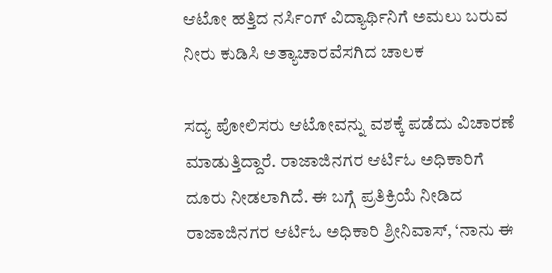ಆಟೋ ಹತ್ತಿದ ನರ್ಸಿಂಗ್ ವಿದ್ಯಾರ್ಥಿನಿಗೆ ಅಮಲು ಬರುವ ನೀರು ಕುಡಿಸಿ ಅತ್ಯಾಚಾರವೆಸಗಿದ ಚಾಲಕ

ಸದ್ಯ ಪೋಲಿಸರು ಆಟೋವನ್ನು ವಶಕ್ಕೆ ಪಡೆದು ವಿಚಾರಣೆ ಮಾಡುತ್ತಿದ್ದಾರೆ. ರಾಜಾಜಿನಗರ ಆರ್ಟಿಓ ಅಧಿಕಾರಿಗೆ ದೂರು ನೀಡಲಾಗಿದೆ. ಈ ಬಗ್ಗೆ ಪ್ರತಿಕ್ರಿಯೆ ನೀಡಿದ ರಾಜಾಜಿನಗರ ಆರ್ಟಿಓ ಅಧಿಕಾರಿ ಶ್ರೀನಿವಾಸ್, ‘ನಾನು ಈ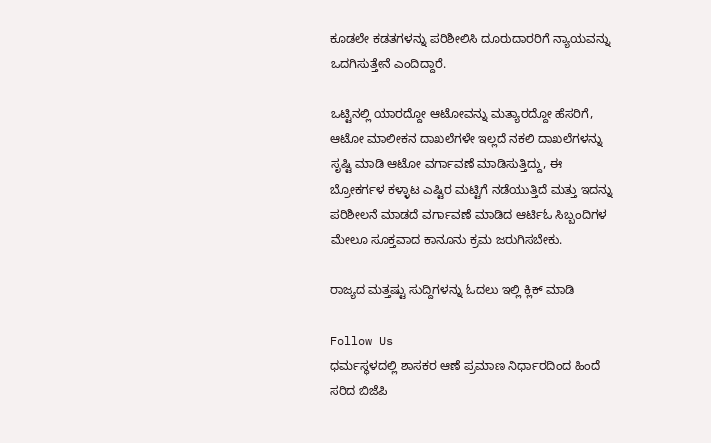ಕೂಡಲೇ ಕಡತಗಳನ್ನು ಪರಿಶೀಲಿಸಿ ದೂರುದಾರರಿಗೆ ನ್ಯಾಯವನ್ನು ಒದಗಿಸುತ್ತೇನೆ ಎಂದಿದ್ದಾರೆ.

ಒಟ್ಟಿನಲ್ಲಿ ಯಾರದ್ದೋ ಆಟೋವನ್ನು ಮತ್ಯಾರದ್ದೋ ಹೆಸರಿಗೆ, ಆಟೋ ಮಾಲೀಕನ ದಾಖಲೆಗಳೇ ಇಲ್ಲದೆ ನಕಲಿ ದಾಖಲೆಗಳನ್ನು ಸೃಷ್ಟಿ ಮಾಡಿ ಆಟೋ ವರ್ಗಾವಣೆ ಮಾಡಿಸುತ್ತಿದ್ದು, ಈ ಬ್ರೋಕರ್ಗಳ ಕಳ್ಳಾಟ ಎಷ್ಟಿರ ಮಟ್ಟಿಗೆ ನಡೆಯುತ್ತಿದೆ ಮತ್ತು ಇದನ್ನು ಪರಿಶೀಲನೆ ಮಾಡದೆ ವರ್ಗಾವಣೆ ಮಾಡಿದ ಆರ್ಟಿಓ ಸಿಬ್ಬಂದಿಗಳ ಮೇಲೂ ಸೂಕ್ತವಾದ ಕಾನೂನು ಕ್ರಮ ಜರುಗಿಸಬೇಕು.

ರಾಜ್ಯದ ಮತ್ತಷ್ಟು ಸುದ್ದಿಗಳನ್ನು ಓದಲು ಇಲ್ಲಿ ಕ್ಲಿಕ್ ಮಾಡಿ

Follow Us
ಧರ್ಮಸ್ಥಳದಲ್ಲಿ ಶಾಸಕರ ಆಣೆ ಪ್ರಮಾಣ ನಿರ್ಧಾರದಿಂದ ಹಿಂದೆ ಸರಿದ ಬಿಜೆಪಿ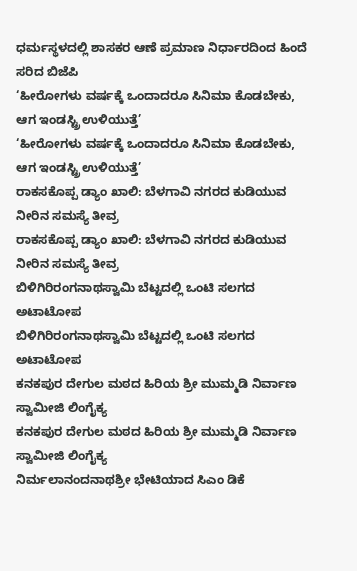ಧರ್ಮಸ್ಥಳದಲ್ಲಿ ಶಾಸಕರ ಆಣೆ ಪ್ರಮಾಣ ನಿರ್ಧಾರದಿಂದ ಹಿಂದೆ ಸರಿದ ಬಿಜೆಪಿ
‘ಹೀರೋಗಳು ವರ್ಷಕ್ಕೆ ಒಂದಾದರೂ ಸಿನಿಮಾ ಕೊಡಬೇಕು, ಆಗ ಇಂಡಸ್ಟ್ರಿ ಉಳಿಯುತ್ತೆ’
‘ಹೀರೋಗಳು ವರ್ಷಕ್ಕೆ ಒಂದಾದರೂ ಸಿನಿಮಾ ಕೊಡಬೇಕು, ಆಗ ಇಂಡಸ್ಟ್ರಿ ಉಳಿಯುತ್ತೆ’
ರಾಕಸಕೊಪ್ಪ ಡ್ಯಾಂ ಖಾಲಿ: ಬೆಳಗಾವಿ ನಗರದ ಕುಡಿಯುವ ನೀರಿನ ಸಮಸ್ಯೆ ತೀವ್ರ
ರಾಕಸಕೊಪ್ಪ ಡ್ಯಾಂ ಖಾಲಿ: ಬೆಳಗಾವಿ ನಗರದ ಕುಡಿಯುವ ನೀರಿನ ಸಮಸ್ಯೆ ತೀವ್ರ
ಬಿಳಿಗಿರಿರಂಗನಾಥಸ್ವಾಮಿ ಬೆಟ್ಟದಲ್ಲಿ ಒಂಟಿ ಸಲಗದ ಅಟಾಟೋಪ
ಬಿಳಿಗಿರಿರಂಗನಾಥಸ್ವಾಮಿ ಬೆಟ್ಟದಲ್ಲಿ ಒಂಟಿ ಸಲಗದ ಅಟಾಟೋಪ
ಕನಕಪುರ ದೇಗುಲ ಮಠದ ಹಿರಿಯ ಶ್ರೀ ಮುಮ್ಮಡಿ ನಿರ್ವಾಣ ಸ್ವಾಮೀಜಿ ಲಿಂಗೈಕ್ಯ
ಕನಕಪುರ ದೇಗುಲ ಮಠದ ಹಿರಿಯ ಶ್ರೀ ಮುಮ್ಮಡಿ ನಿರ್ವಾಣ ಸ್ವಾಮೀಜಿ ಲಿಂಗೈಕ್ಯ
ನಿರ್ಮಲಾನಂದನಾಥಶ್ರೀ ಭೇಟಿಯಾದ ಸಿಎಂ ಡಿಕೆ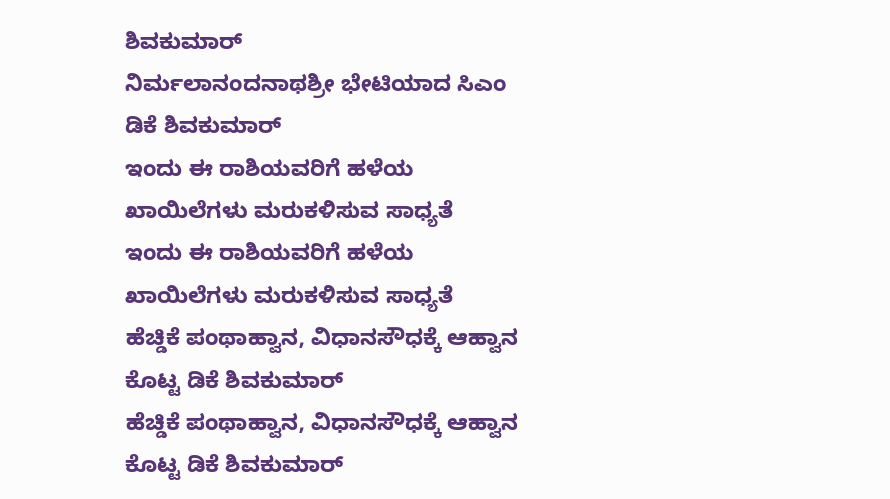ಶಿವಕುಮಾರ್
ನಿರ್ಮಲಾನಂದನಾಥಶ್ರೀ ಭೇಟಿಯಾದ ಸಿಎಂ ಡಿಕೆ ಶಿವಕುಮಾರ್
ಇಂದು ಈ ರಾಶಿಯವರಿಗೆ ಹಳೆಯ ಖಾಯಿಲೆಗಳು ಮರುಕಳಿಸುವ ಸಾಧ್ಯತೆ
ಇಂದು ಈ ರಾಶಿಯವರಿಗೆ ಹಳೆಯ ಖಾಯಿಲೆಗಳು ಮರುಕಳಿಸುವ ಸಾಧ್ಯತೆ
ಹೆಚ್ಡಿಕೆ ಪಂಥಾಹ್ವಾನ, ವಿಧಾನಸೌಧಕ್ಕೆ ಆಹ್ವಾನ ಕೊಟ್ಟ ಡಿಕೆ ಶಿವಕುಮಾರ್
ಹೆಚ್ಡಿಕೆ ಪಂಥಾಹ್ವಾನ, ವಿಧಾನಸೌಧಕ್ಕೆ ಆಹ್ವಾನ ಕೊಟ್ಟ ಡಿಕೆ ಶಿವಕುಮಾರ್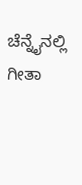ಚೆನ್ನೈನಲ್ಲಿ ಗೀತಾ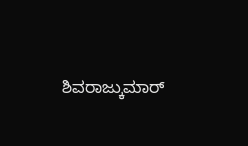ಶಿವರಾಜ್ಕುಮಾರ್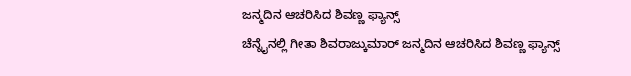ಜನ್ಮದಿನ ಆಚರಿಸಿದ ಶಿವಣ್ಣ ಫ್ಯಾನ್ಸ್
ಚೆನ್ನೈನಲ್ಲಿ ಗೀತಾ ಶಿವರಾಜ್ಕುಮಾರ್ ಜನ್ಮದಿನ ಆಚರಿಸಿದ ಶಿವಣ್ಣ ಫ್ಯಾನ್ಸ್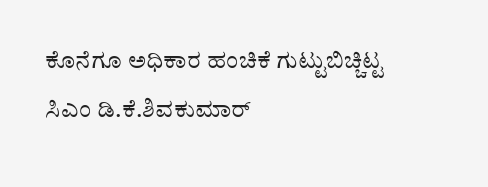ಕೊನೆಗೂ ಅಧಿಕಾರ ಹಂಚಿಕೆ ಗುಟ್ಟುಬಿಚ್ಚಿಟ್ಟ ಸಿಎಂ ಡಿ.ಕೆ.ಶಿವಕುಮಾರ್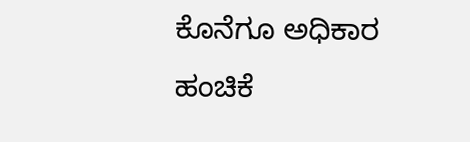ಕೊನೆಗೂ ಅಧಿಕಾರ ಹಂಚಿಕೆ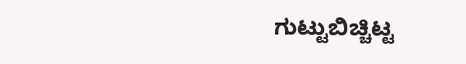ಗುಟ್ಟುಬಿಚ್ಚಿಟ್ಟ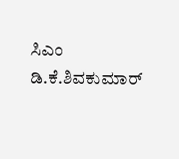ಸಿಎಂ ಡಿ.ಕೆ.ಶಿವಕುಮಾರ್